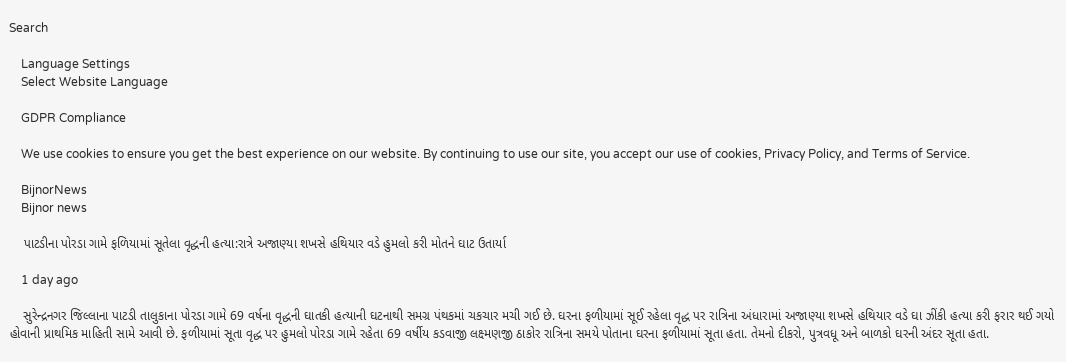Search

    Language Settings
    Select Website Language

    GDPR Compliance

    We use cookies to ensure you get the best experience on our website. By continuing to use our site, you accept our use of cookies, Privacy Policy, and Terms of Service.

    BijnorNews
    Bijnor news

    પાટડીના પોરડા ગામે ફળિયામાં સૂતેલા વૃદ્ધની હત્યા:રાત્રે અજાણ્યા શખસે હથિયાર વડે હુમલો કરી મોતને ઘાટ ઉતાર્યા

    1 day ago

    સુરેન્દ્રનગર જિલ્લાના પાટડી તાલુકાના પોરડા ગામે 69 વર્ષના વૃદ્ધની ઘાતકી હત્યાની ઘટનાથી સમગ્ર પંથકમાં ચકચાર મચી ગઈ છે. ઘરના ફળીયામાં સૂઈ રહેલા વૃદ્ધ પર રાત્રિના અંધારામાં અજાણ્યા શખસે હથિયાર વડે ઘા ઝીંકી હત્યા કરી ફરાર થઈ ગયો હોવાની પ્રાથમિક માહિતી સામે આવી છે. ફળીયામાં સૂતા વૃદ્ધ પર હુમલો પોરડા ગામે રહેતા 69 વર્ષીય કડવાજી લક્ષ્મણજી ઠાકોર રાત્રિના સમયે પોતાના ઘરના ફળીયામાં સૂતા હતા. તેમનો દીકરો, પુત્રવધૂ અને બાળકો ઘરની અંદર સૂતા હતા.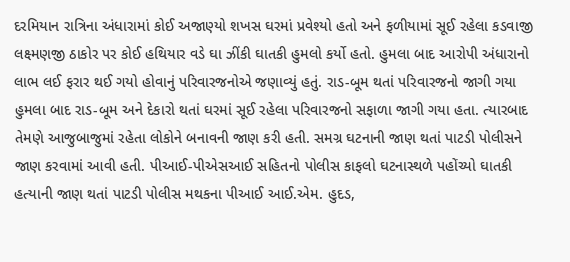દરમિયાન રાત્રિના અંધારામાં કોઈ અજાણ્યો શખસ ઘરમાં પ્રવેશ્યો હતો અને ફળીયામાં સૂઈ રહેલા કડવાજી લક્ષ્મણજી ઠાકોર પર કોઈ હથિયાર વડે ઘા ઝીંકી ઘાતકી હુમલો કર્યો હતો. હુમલા બાદ આરોપી અંધારાનો લાભ લઈ ફરાર થઈ ગયો હોવાનું પરિવારજનોએ જણાવ્યું હતું. રાડ-બૂમ થતાં પરિવારજનો જાગી ગયા હુમલા બાદ રાડ-બૂમ અને દેકારો થતાં ઘરમાં સૂઈ રહેલા પરિવારજનો સફાળા જાગી ગયા હતા. ત્યારબાદ તેમણે આજુબાજુમાં રહેતા લોકોને બનાવની જાણ કરી હતી. સમગ્ર ઘટનાની જાણ થતાં પાટડી પોલીસને જાણ કરવામાં આવી હતી. પીઆઈ-પીએસઆઈ સહિતનો પોલીસ કાફલો ઘટનાસ્થળે પહોંચ્યો ઘાતકી હત્યાની જાણ થતાં પાટડી પોલીસ મથકના પીઆઈ આઈ.એમ. હુદડ,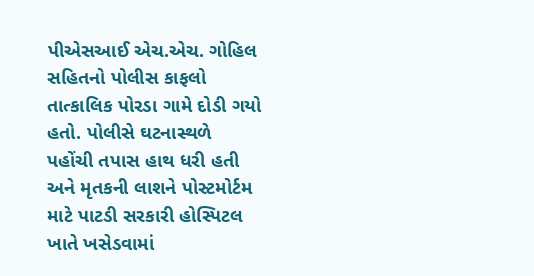પીએસઆઈ એચ.એચ. ગોહિલ સહિતનો પોલીસ કાફલો તાત્કાલિક પોરડા ગામે દોડી ગયો હતો. પોલીસે ઘટનાસ્થળે પહોંચી તપાસ હાથ ધરી હતી અને મૃતકની લાશને પોસ્ટમોર્ટમ માટે પાટડી સરકારી હોસ્પિટલ ખાતે ખસેડવામાં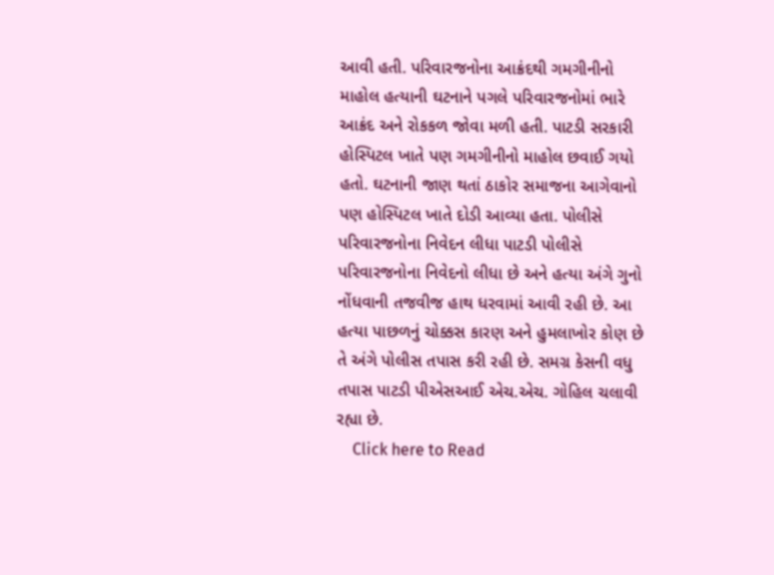આવી હતી. પરિવારજનોના આક્રંદથી ગમગીનીનો માહોલ હત્યાની ઘટનાને પગલે પરિવારજનોમાં ભારે આક્રંદ અને રોકકળ જોવા મળી હતી. પાટડી સરકારી હોસ્પિટલ ખાતે પણ ગમગીનીનો માહોલ છવાઈ ગયો હતો. ઘટનાની જાણ થતાં ઠાકોર સમાજના આગેવાનો પણ હોસ્પિટલ ખાતે દોડી આવ્યા હતા. પોલીસે પરિવારજનોના નિવેદન લીધા પાટડી પોલીસે પરિવારજનોના નિવેદનો લીધા છે અને હત્યા અંગે ગુનો નોંધવાની તજવીજ હાથ ધરવામાં આવી રહી છે. આ હત્યા પાછળનું ચોક્કસ કારણ અને હુમલાખોર કોણ છે તે અંગે પોલીસ તપાસ કરી રહી છે. સમગ્ર કેસની વધુ તપાસ પાટડી પીએસઆઈ એચ.એચ. ગોહિલ ચલાવી રહ્યા છે.
    Click here to Read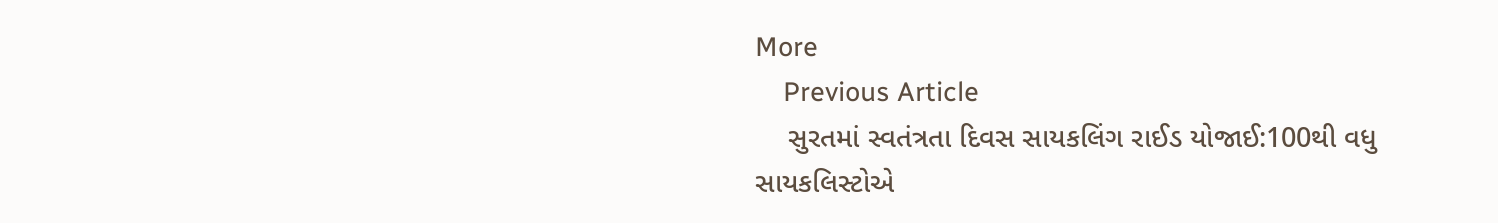More
    Previous Article
    સુરતમાં સ્વતંત્રતા દિવસ સાયકલિંગ રાઈડ યોજાઈ:100થી વધુ સાયકલિસ્ટોએ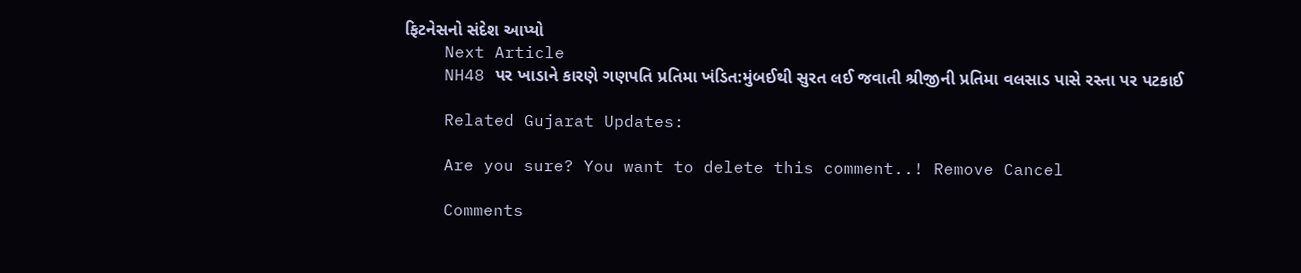ફિટનેસનો સંદેશ આપ્યો
    Next Article
    NH48 પર ખાડાને કારણે ગણપતિ પ્રતિમા ખંડિત:મુંબઈથી સુરત લઈ જવાતી શ્રીજીની પ્રતિમા વલસાડ પાસે રસ્તા પર પટકાઈ

    Related Gujarat Updates:

    Are you sure? You want to delete this comment..! Remove Cancel

    Comments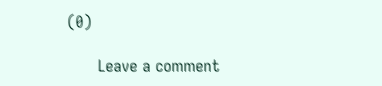(0)

      Leave a comment